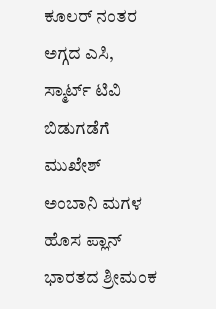ಕೂಲರ್ ನಂತರ ಅಗ್ಗದ ಎಸಿ, ಸ್ಮಾರ್ಟ್ ಟಿವಿ ಬಿಡುಗಡೆಗೆ ಮುಖೇಶ್ ಅಂಬಾನಿ ಮಗಳ ಹೊಸ ಪ್ಲಾನ್
ಭಾರತದ ಶ್ರೀಮಂಕ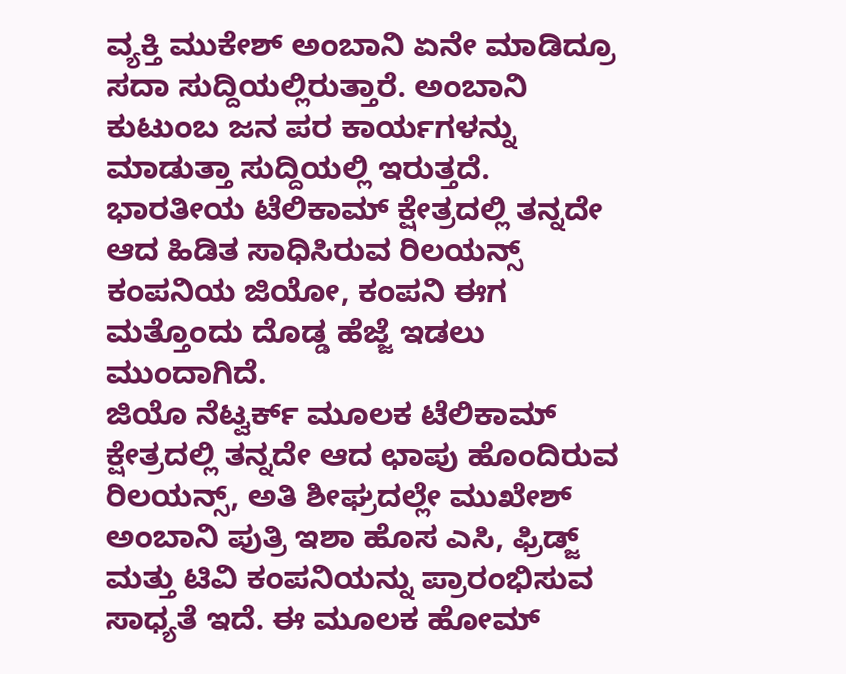ವ್ಯಕ್ತಿ ಮುಕೇಶ್ ಅಂಬಾನಿ ಏನೇ ಮಾಡಿದ್ರೂ ಸದಾ ಸುದ್ದಿಯಲ್ಲಿರುತ್ತಾರೆ. ಅಂಬಾನಿ ಕುಟುಂಬ ಜನ ಪರ ಕಾರ್ಯಗಳನ್ನು ಮಾಡುತ್ತಾ ಸುದ್ದಿಯಲ್ಲಿ ಇರುತ್ತದೆ. ಭಾರತೀಯ ಟೆಲಿಕಾಮ್ ಕ್ಷೇತ್ರದಲ್ಲಿ ತನ್ನದೇ ಆದ ಹಿಡಿತ ಸಾಧಿಸಿರುವ ರಿಲಯನ್ಸ್ ಕಂಪನಿಯ ಜಿಯೋ, ಕಂಪನಿ ಈಗ ಮತ್ತೊಂದು ದೊಡ್ಡ ಹೆಜ್ಜೆ ಇಡಲು ಮುಂದಾಗಿದೆ.
ಜಿಯೊ ನೆಟ್ವರ್ಕ್ ಮೂಲಕ ಟೆಲಿಕಾಮ್ ಕ್ಷೇತ್ರದಲ್ಲಿ ತನ್ನದೇ ಆದ ಛಾಪು ಹೊಂದಿರುವ ರಿಲಯನ್ಸ್, ಅತಿ ಶೀಘ್ರದಲ್ಲೇ ಮುಖೇಶ್ ಅಂಬಾನಿ ಪುತ್ರಿ ಇಶಾ ಹೊಸ ಎಸಿ, ಫ್ರಿಡ್ಜ್ ಮತ್ತು ಟಿವಿ ಕಂಪನಿಯನ್ನು ಪ್ರಾರಂಭಿಸುವ ಸಾಧ್ಯತೆ ಇದೆ. ಈ ಮೂಲಕ ಹೋಮ್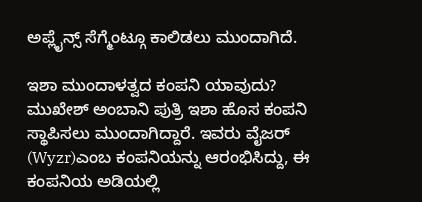ಅಪ್ಲೈನ್ಸ್ ಸೆಗ್ಮೆಂಟ್ಗೂ ಕಾಲಿಡಲು ಮುಂದಾಗಿದೆ.

ಇಶಾ ಮುಂದಾಳತ್ವದ ಕಂಪನಿ ಯಾವುದು?
ಮುಖೇಶ್ ಅಂಬಾನಿ ಪುತ್ರಿ ಇಶಾ ಹೊಸ ಕಂಪನಿ ಸ್ಥಾಪಿಸಲು ಮುಂದಾಗಿದ್ದಾರೆ. ಇವರು ವೈಜರ್ (Wyzr)ಎಂಬ ಕಂಪನಿಯನ್ನು ಆರಂಭಿಸಿದ್ದು, ಈ ಕಂಪನಿಯ ಅಡಿಯಲ್ಲಿ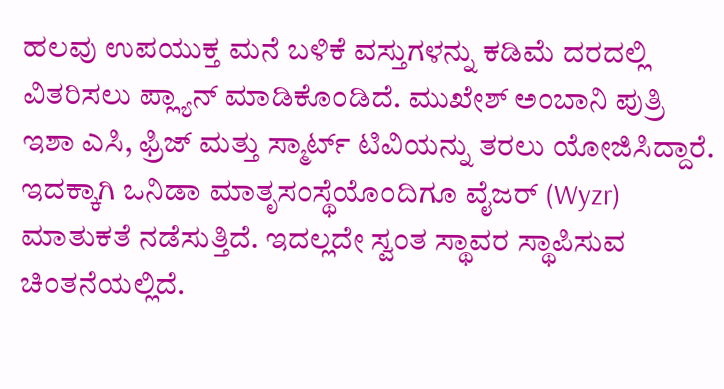ಹಲವು ಉಪಯುಕ್ತ ಮನೆ ಬಳಿಕೆ ವಸ್ತುಗಳನ್ನು ಕಡಿಮೆ ದರದಲ್ಲಿ ವಿತರಿಸಲು ಪ್ಲ್ಯಾನ್ ಮಾಡಿಕೊಂಡಿದೆ. ಮುಖೇಶ್ ಅಂಬಾನಿ ಪುತ್ರಿ ಇಶಾ ಎಸಿ, ಫ್ರಿಜ್ ಮತ್ತು ಸ್ಮಾರ್ಟ್ ಟಿವಿಯನ್ನು ತರಲು ಯೋಜಿಸಿದ್ದಾರೆ.
ಇದಕ್ಕಾಗಿ ಒನಿಡಾ ಮಾತೃಸಂಸ್ಥೆಯೊಂದಿಗೂ ವೈಜರ್ (Wyzr) ಮಾತುಕತೆ ನಡೆಸುತ್ತಿದೆ. ಇದಲ್ಲದೇ ಸ್ವಂತ ಸ್ಥಾವರ ಸ್ಥಾಪಿಸುವ ಚಿಂತನೆಯಲ್ಲಿದೆ.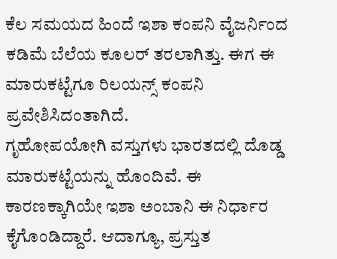ಕೆಲ ಸಮಯದ ಹಿಂದೆ ಇಶಾ ಕಂಪನಿ ವೈಜರ್ನಿಂದ ಕಡಿಮೆ ಬೆಲೆಯ ಕೂಲರ್ ತರಲಾಗಿತ್ತು. ಈಗ ಈ ಮಾರುಕಟ್ಟೆಗೂ ರಿಲಯನ್ಸ್ ಕಂಪನಿ ಪ್ರವೇಶಿಸಿದಂತಾಗಿದೆ.
ಗೃಹೋಪಯೋಗಿ ವಸ್ತುಗಳು ಭಾರತದಲ್ಲಿ ದೊಡ್ಡ ಮಾರುಕಟ್ಟೆಯನ್ನು ಹೊಂದಿವೆ. ಈ ಕಾರಣಕ್ಕಾಗಿಯೇ ಇಶಾ ಅಂಬಾನಿ ಈ ನಿರ್ಧಾರ ಕೈಗೊಂಡಿದ್ದಾರೆ. ಆದಾಗ್ಯೂ, ಪ್ರಸ್ತುತ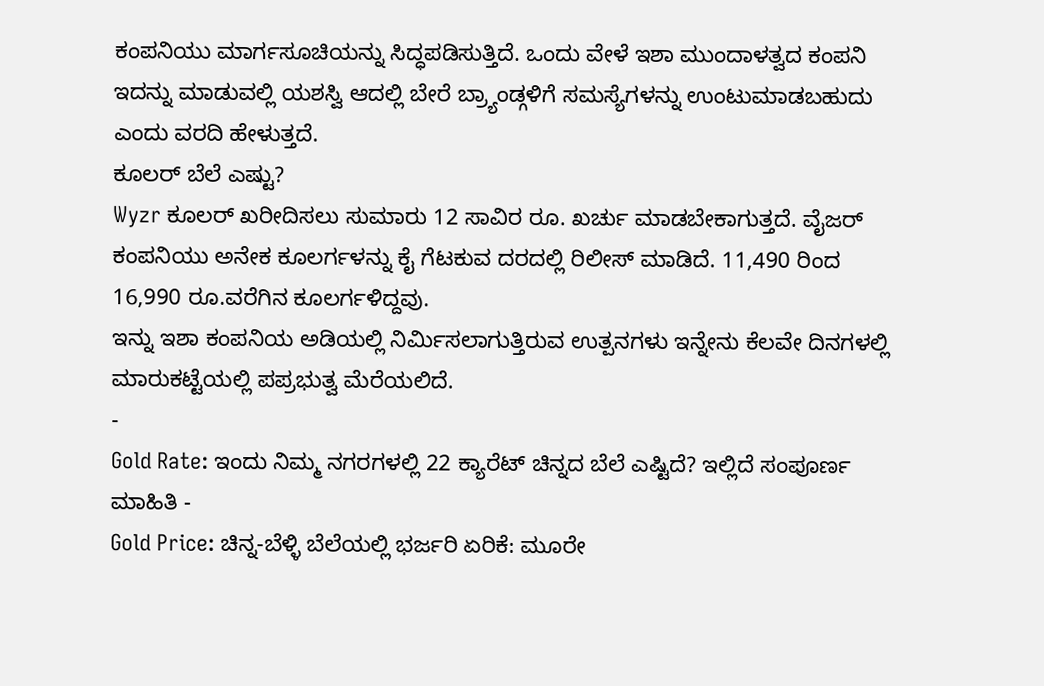ಕಂಪನಿಯು ಮಾರ್ಗಸೂಚಿಯನ್ನು ಸಿದ್ಧಪಡಿಸುತ್ತಿದೆ. ಒಂದು ವೇಳೆ ಇಶಾ ಮುಂದಾಳತ್ವದ ಕಂಪನಿ ಇದನ್ನು ಮಾಡುವಲ್ಲಿ ಯಶಸ್ವಿ ಆದಲ್ಲಿ ಬೇರೆ ಬ್ರ್ಯಾಂಡ್ಗಳಿಗೆ ಸಮಸ್ಯೆಗಳನ್ನು ಉಂಟುಮಾಡಬಹುದು ಎಂದು ವರದಿ ಹೇಳುತ್ತದೆ.
ಕೂಲರ್ ಬೆಲೆ ಎಷ್ಟು?
Wyzr ಕೂಲರ್ ಖರೀದಿಸಲು ಸುಮಾರು 12 ಸಾವಿರ ರೂ. ಖರ್ಚು ಮಾಡಬೇಕಾಗುತ್ತದೆ. ವೈಜರ್ ಕಂಪನಿಯು ಅನೇಕ ಕೂಲರ್ಗಳನ್ನು ಕೈ ಗೆಟಕುವ ದರದಲ್ಲಿ ರಿಲೀಸ್ ಮಾಡಿದೆ. 11,490 ರಿಂದ 16,990 ರೂ.ವರೆಗಿನ ಕೂಲರ್ಗಳಿದ್ದವು.
ಇನ್ನು ಇಶಾ ಕಂಪನಿಯ ಅಡಿಯಲ್ಲಿ ನಿರ್ಮಿಸಲಾಗುತ್ತಿರುವ ಉತ್ಪನಗಳು ಇನ್ನೇನು ಕೆಲವೇ ದಿನಗಳಲ್ಲಿ ಮಾರುಕಟ್ಟೆಯಲ್ಲಿ ಪಪ್ರಭುತ್ವ ಮೆರೆಯಲಿದೆ.
-
Gold Rate: ಇಂದು ನಿಮ್ಮ ನಗರಗಳಲ್ಲಿ 22 ಕ್ಯಾರೆಟ್ ಚಿನ್ನದ ಬೆಲೆ ಎಷ್ಟಿದೆ? ಇಲ್ಲಿದೆ ಸಂಪೂರ್ಣ ಮಾಹಿತಿ -
Gold Price: ಚಿನ್ನ-ಬೆಳ್ಳಿ ಬೆಲೆಯಲ್ಲಿ ಭರ್ಜರಿ ಏರಿಕೆ: ಮೂರೇ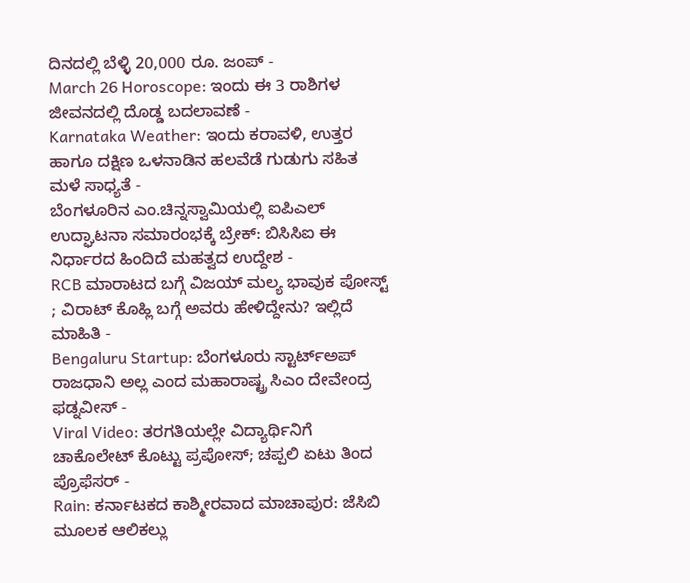ದಿನದಲ್ಲಿ ಬೆಳ್ಳಿ 20,000 ರೂ. ಜಂಪ್ -
March 26 Horoscope: ಇಂದು ಈ 3 ರಾಶಿಗಳ ಜೀವನದಲ್ಲಿ ದೊಡ್ಡ ಬದಲಾವಣೆ -
Karnataka Weather: ಇಂದು ಕರಾವಳಿ, ಉತ್ತರ ಹಾಗೂ ದಕ್ಷಿಣ ಒಳನಾಡಿನ ಹಲವೆಡೆ ಗುಡುಗು ಸಹಿತ ಮಳೆ ಸಾಧ್ಯತೆ -
ಬೆಂಗಳೂರಿನ ಎಂ.ಚಿನ್ನಸ್ವಾಮಿಯಲ್ಲಿ ಐಪಿಎಲ್ ಉದ್ಘಾಟನಾ ಸಮಾರಂಭಕ್ಕೆ ಬ್ರೇಕ್: ಬಿಸಿಸಿಐ ಈ ನಿರ್ಧಾರದ ಹಿಂದಿದೆ ಮಹತ್ವದ ಉದ್ದೇಶ -
RCB ಮಾರಾಟದ ಬಗ್ಗೆ ವಿಜಯ್ ಮಲ್ಯ ಭಾವುಕ ಪೋಸ್ಟ್ ; ವಿರಾಟ್ ಕೊಹ್ಲಿ ಬಗ್ಗೆ ಅವರು ಹೇಳಿದ್ದೇನು? ಇಲ್ಲಿದೆ ಮಾಹಿತಿ -
Bengaluru Startup: ಬೆಂಗಳೂರು ಸ್ಟಾರ್ಟ್ಅಪ್ ರಾಜಧಾನಿ ಅಲ್ಲ ಎಂದ ಮಹಾರಾಷ್ಟ್ರ ಸಿಎಂ ದೇವೇಂದ್ರ ಫಡ್ನವೀಸ್ -
Viral Video: ತರಗತಿಯಲ್ಲೇ ವಿದ್ಯಾರ್ಥಿನಿಗೆ ಚಾಕೊಲೇಟ್ ಕೊಟ್ಟು ಪ್ರಪೋಸ್; ಚಪ್ಪಲಿ ಏಟು ತಿಂದ ಪ್ರೊಫೆಸರ್ -
Rain: ಕರ್ನಾಟಕದ ಕಾಶ್ಮೀರವಾದ ಮಾಚಾಪುರ: ಜೆಸಿಬಿ ಮೂಲಕ ಆಲಿಕಲ್ಲು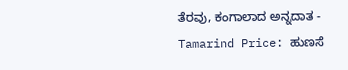ತೆರವು, ಕಂಗಾಲಾದ ಅನ್ನದಾತ -
Tamarind Price: ಹುಣಸೆ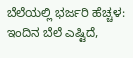ಬೆಲೆಯಲ್ಲಿ ಭರ್ಜರಿ ಹೆಚ್ಚಳ: ಇಂದಿನ ಬೆಲೆ ಎಷ್ಟಿದೆ,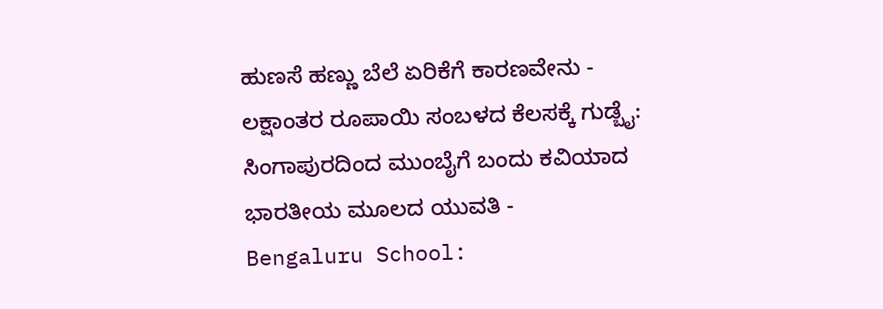ಹುಣಸೆ ಹಣ್ಣು ಬೆಲೆ ಏರಿಕೆಗೆ ಕಾರಣವೇನು -
ಲಕ್ಷಾಂತರ ರೂಪಾಯಿ ಸಂಬಳದ ಕೆಲಸಕ್ಕೆ ಗುಡ್ಬೈ: ಸಿಂಗಾಪುರದಿಂದ ಮುಂಬೈಗೆ ಬಂದು ಕವಿಯಾದ ಭಾರತೀಯ ಮೂಲದ ಯುವತಿ -
Bengaluru School: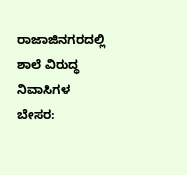ರಾಜಾಜಿನಗರದಲ್ಲಿ ಶಾಲೆ ವಿರುದ್ಧ ನಿವಾಸಿಗಳ ಬೇಸರ: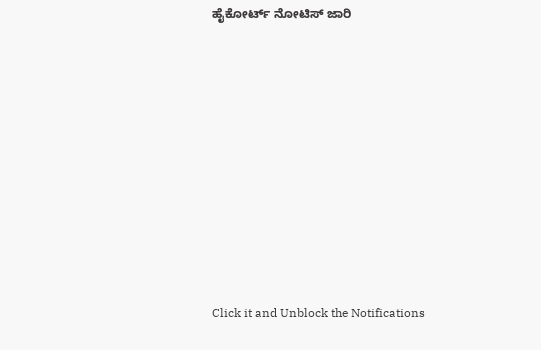ಹೈಕೋರ್ಟ್ ನೋಟಿಸ್ ಜಾರಿ












Click it and Unblock the Notifications